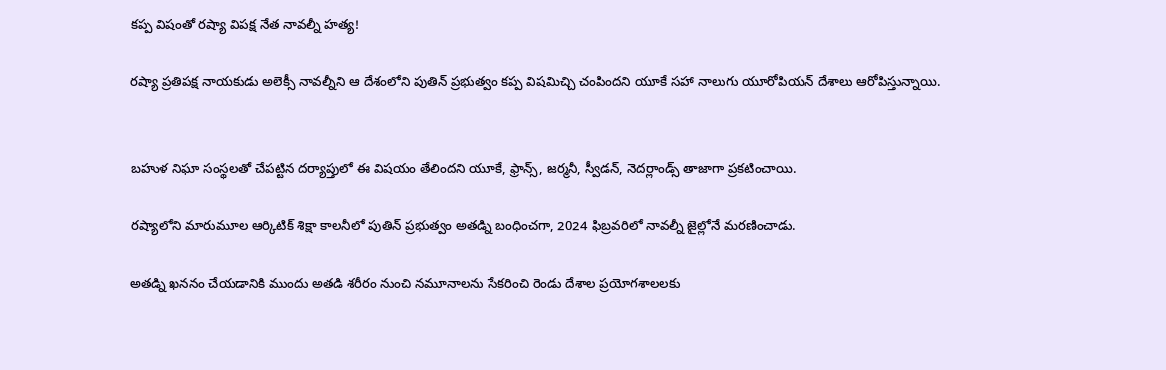కప్ప విషంతో రష్యా విపక్ష నేత నావల్నీ హత్య!

రష్యా ప్రతిపక్ష నాయకుడు అలెక్సీ నావల్నీని ఆ దేశంలోని పుతిన్‌ ప్రభుత్వం కప్ప విషమిచ్చి చంపిందని యూకే సహా నాలుగు యూరోపియన్‌ దేశాలు ఆరోపిస్తున్నాయి.


బహుళ నిఘా సంస్థలతో చేపట్టిన దర్యాప్తులో ఈ విషయం తేలిందని యూకే, ఫ్రాన్స్‌, జర్మనీ, స్వీడన్‌, నెదర్లాండ్స్‌ తాజాగా ప్రకటించాయి.

రష్యాలోని మారుమూల ఆర్కిటిక్‌ శిక్షా కాలనీలో పుతిన్‌ ప్రభుత్వం అతడ్ని బంధించగా, 2024 ఫిబ్రవరిలో నావల్నీ జైల్లోనే మరణించాడు.

అతడ్ని ఖననం చేయడానికి ముందు అతడి శరీరం నుంచి నమూనాలను సేకరించి రెండు దేశాల ప్రయోగశాలలకు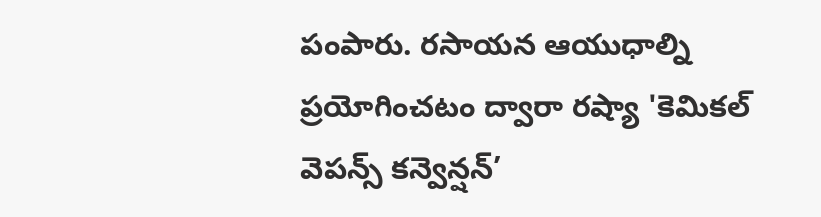పంపారు. రసాయన ఆయుధాల్ని ప్రయోగించటం ద్వారా రష్యా 'కెమికల్‌ వెపన్స్‌ కన్వెన్షన్‌’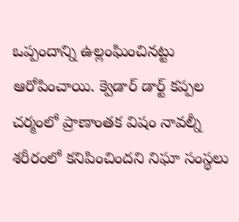ఒప్పందాన్ని ఉల్లంఘించినట్టు ఆరోపించాయి. క్వెడార్‌ డార్ట్‌ కప్పల చర్మంలో ప్రాణాంతక విషం నావల్నీ శరీరంలో కనిపించిందని నిఘా సంస్థలు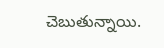చెబుతున్నాయి.